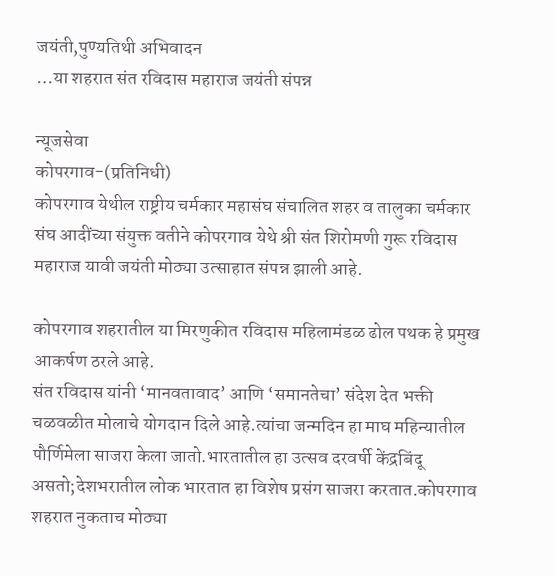जयंती,पुण्यतिथी अभिवादन
…या शहरात संत रविदास महाराज जयंती संपन्न

न्यूजसेवा
कोपरगाव-(प्रतिनिधी)
कोपरगाव येथील राष्ट्रीय चर्मकार महासंघ संचालित शहर व तालुका चर्मकार संघ आदींच्या संयुक्त वतीने कोपरगाव येथे श्री संत शिरोमणी गुरू रविदास महाराज यावी जयंती मोठ्या उत्साहात संपन्न झाली आहे.

कोपरगाव शहरातील या मिरणुकीत रविदास महिलामंडळ ढोल पथक हे प्रमुख आकर्षण ठरले आहे.
संत रविदास यांनी ‘मानवतावाद’ आणि ‘समानतेचा’ संदेश देत भक्ती चळवळीत मोलाचे योगदान दिले आहे.त्यांचा जन्मदिन हा माघ महिन्यातील पौर्णिमेला साजरा केला जातो.भारतातील हा उत्सव दरवर्षी केंद्रबिंदू असतो;देशभरातील लोक भारतात हा विशेष प्रसंग साजरा करतात.कोपरगाव शहरात नुकताच मोठ्या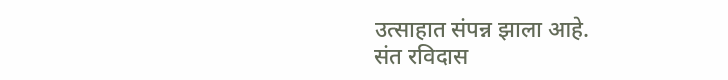उत्साहात संपन्न झाला आहे.
संत रविदास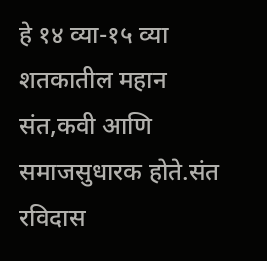हे १४ व्या-१५ व्या शतकातील महान संत,कवी आणि समाजसुधारक होते.संत रविदास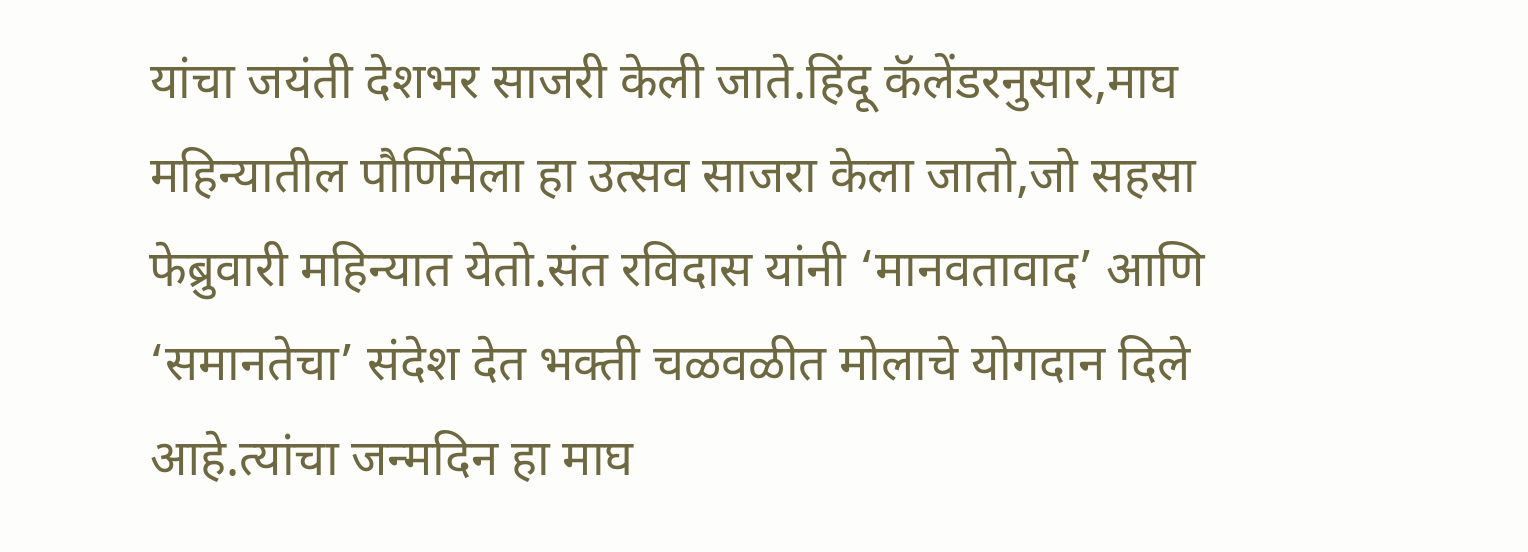यांचा जयंती देशभर साजरी केली जाते.हिंदू कॅलेंडरनुसार,माघ महिन्यातील पौर्णिमेला हा उत्सव साजरा केला जातो,जो सहसा फेब्रुवारी महिन्यात येतो.संत रविदास यांनी ‘मानवतावाद’ आणि ‘समानतेचा’ संदेश देत भक्ती चळवळीत मोलाचे योगदान दिले आहे.त्यांचा जन्मदिन हा माघ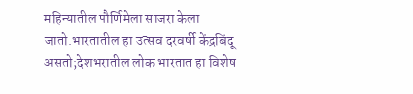महिन्यातील पौर्णिमेला साजरा केला जातो.भारतातील हा उत्सव दरवर्षी केंद्रबिंदू असतो;देशभरातील लोक भारतात हा विशेष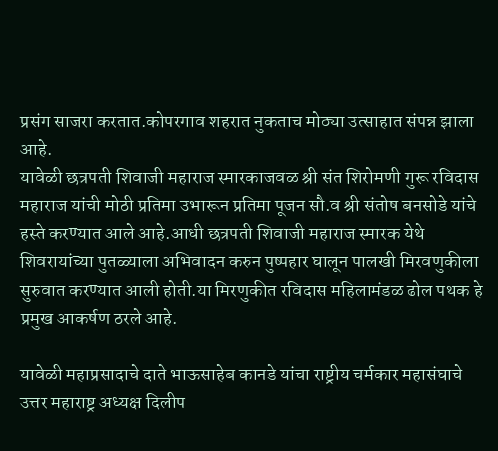प्रसंग साजरा करतात.कोपरगाव शहरात नुकताच मोठ्या उत्साहात संपन्न झाला आहे.
यावेळी छत्रपती शिवाजी महाराज स्मारकाजवळ श्री संत शिरोमणी गुरू रविदास महाराज यांची मोठी प्रतिमा उभारून प्रतिमा पूजन सौ.व श्री संतोष बनसोडे यांचे हस्ते करण्यात आले आहे.आधी छत्रपती शिवाजी महाराज स्मारक येथे शिवरायांच्या पुतळ्याला अभिवादन करुन पुष्पहार घालून पालखी मिरवणुकीला सुरुवात करण्यात आली होती.या मिरणुकीत रविदास महिलामंडळ ढोल पथक हे प्रमुख आकर्षण ठरले आहे.

यावेळी महाप्रसादाचे दाते भाऊसाहेब कानडे यांचा राष्ट्रीय चर्मकार महासंघाचे उत्तर महाराष्ट्र अध्यक्ष दिलीप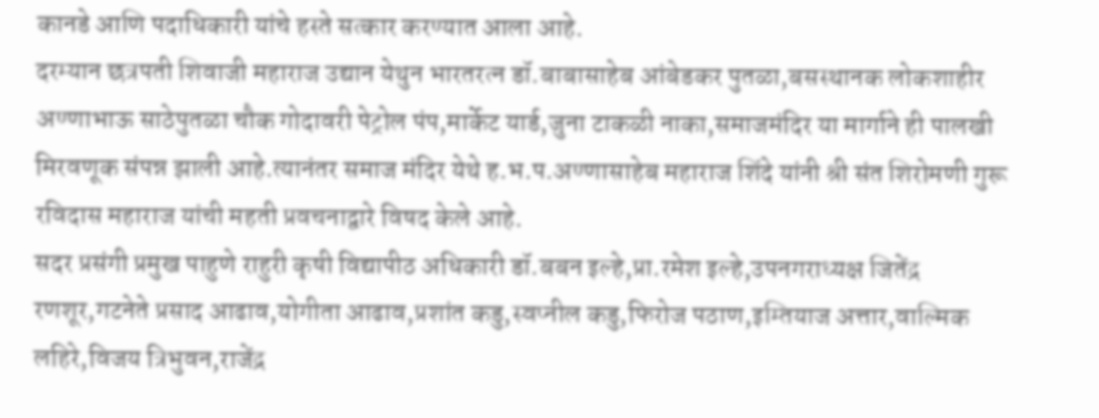कानडे आणि पदाधिकारी यांचे हस्ते सत्कार करण्यात आला आहे.
दरम्यान छत्रपती शिवाजी महाराज उद्यान येथुन भारतरत्न डॉ.बाबासाहेब आंबेडकर पुतळा,बसस्थानक लोकशाहीर अण्णाभाऊ साठेपुतळा चौक गोदावरी पेट्रोल पंप,मार्केट यार्ड,जुना टाकळी नाका,समाजमंदिर या मार्गाने ही पालखी मिरवणूक संपन्न झाली आहे.त्यानंतर समाज मंदिर येथे ह.भ.प.अण्णासाहेब महाराज शिंदे यांनी श्री संत शिरोमणी गुरू रविदास महाराज यांची महती प्रवचनाद्वारे विषद केले आहे.
सदर प्रसंगी प्रमुख पाहुणे राहुरी कृषी विद्यापीठ अधिकारी डॉ.बबन इल्हे,प्रा.रमेश इल्हे,उपनगराध्यक्ष जितेंद्र रणशूर,गटनेते प्रसाद आढाव,योगीता आढाव,प्रशांत कडु,स्वप्नील कडु,फिरोज पठाण,इम्तियाज अत्तार,वाल्मिक लहिरे,विजय त्रिभुवन,राजेंद्र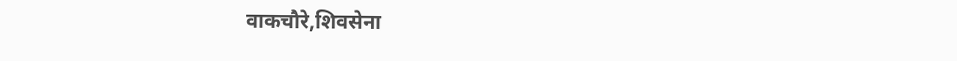वाकचौरे,शिवसेना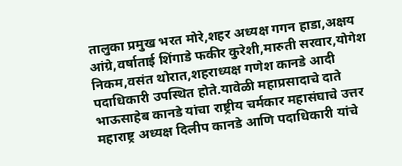तालुका प्रमुख भरत मोरे,शहर अध्यक्ष गगन हाडा,अक्षय आंग्रे,वर्षाताई शिंगाडे फकीर कुरेशी,मारुती सरवार,योगेश निकम,वसंत थोरात,शहराध्यक्ष गणेश कानडे आदी पदाधिकारी उपस्थित होते.यावेळी महाप्रसादाचे दाते भाऊसाहेब कानडे यांचा राष्ट्रीय चर्मकार महासंघाचे उत्तर महाराष्ट्र अध्यक्ष दिलीप कानडे आणि पदाधिकारी यांचे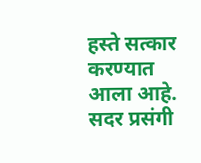हस्ते सत्कार करण्यात आला आहे.
सदर प्रसंगी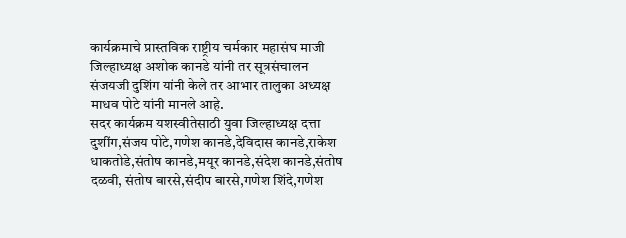कार्यक्रमाचे प्रास्तविक राष्ट्रीय चर्मकार महासंघ माजी जिल्हाध्यक्ष अशोक कानडे यांनी तर सूत्रसंचालन संजयजी दुशिंग यांनी केले तर आभार तालुका अध्यक्ष माधव पोटे यांनी मानले आहे.
सदर कार्यक्रम यशस्वीतेसाठी युवा जिल्हाध्यक्ष दत्ता दुशींग,संजय पोटे,गणेश कानडे,देविदास कानडे,राकेश धाकतोडे,संतोष कानडे,मयूर कानडे,संदेश कानडे,संतोष दळवी, संतोष बारसे,संदीप बारसे,गणेश शिंदे,गणेश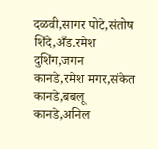दळवी,सागर पोटे,संतोष शिंदे,अँड.रमेश दुशिंग,जगन कानडे,रमेश मगर,संकेत कानडे,बबलू कानडे,अनिल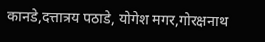कानडे,दत्तात्रय पठाडे, योगेश मगर,गोरक्षनाथ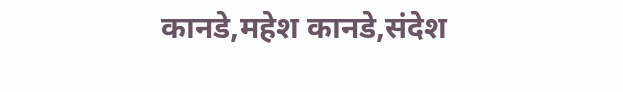कानडे,महेश कानडे,संदेश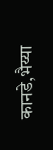कानडे,भैय्या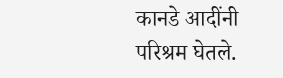कानडे आदींनी परिश्रम घेतले.